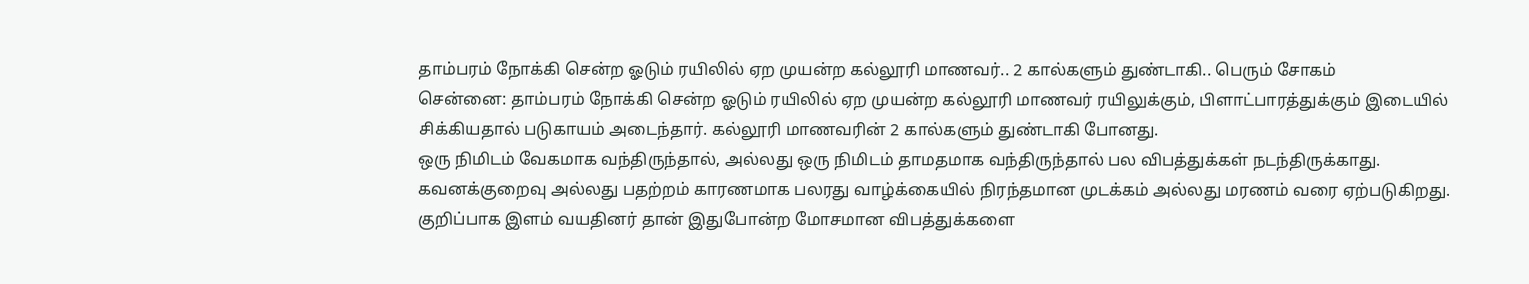தாம்பரம் நோக்கி சென்ற ஓடும் ரயிலில் ஏற முயன்ற கல்லூரி மாணவர்.. 2 கால்களும் துண்டாகி.. பெரும் சோகம்
சென்னை: தாம்பரம் நோக்கி சென்ற ஓடும் ரயிலில் ஏற முயன்ற கல்லூரி மாணவர் ரயிலுக்கும், பிளாட்பாரத்துக்கும் இடையில் சிக்கியதால் படுகாயம் அடைந்தார். கல்லூரி மாணவரின் 2 கால்களும் துண்டாகி போனது.
ஒரு நிமிடம் வேகமாக வந்திருந்தால், அல்லது ஒரு நிமிடம் தாமதமாக வந்திருந்தால் பல விபத்துக்கள் நடந்திருக்காது. கவனக்குறைவு அல்லது பதற்றம் காரணமாக பலரது வாழ்க்கையில் நிரந்தமான முடக்கம் அல்லது மரணம் வரை ஏற்படுகிறது. குறிப்பாக இளம் வயதினர் தான் இதுபோன்ற மோசமான விபத்துக்களை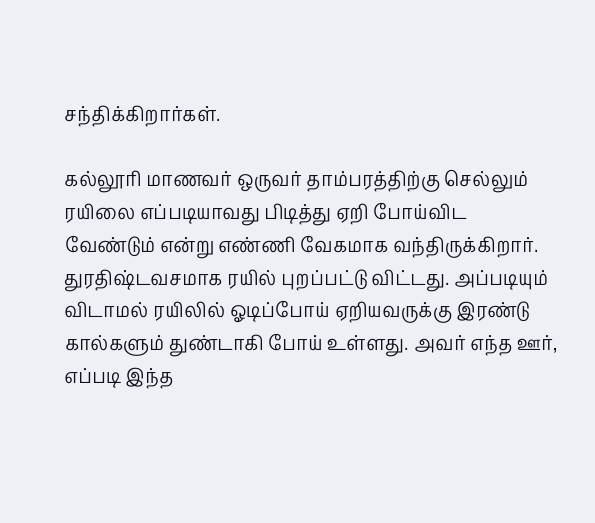சந்திக்கிறார்கள்.

கல்லூரி மாணவர் ஒருவர் தாம்பரத்திற்கு செல்லும் ரயிலை எப்படியாவது பிடித்து ஏறி போய்விட வேண்டும் என்று எண்ணி வேகமாக வந்திருக்கிறார். துரதிஷ்டவசமாக ரயில் புறப்பட்டு விட்டது. அப்படியும் விடாமல் ரயிலில் ஓடிப்போய் ஏறியவருக்கு இரண்டு கால்களும் துண்டாகி போய் உள்ளது. அவர் எந்த ஊர், எப்படி இந்த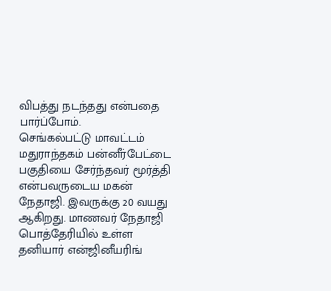விபத்து நடந்தது என்பதை பார்ப்போம்.
செங்கல்பட்டு மாவட்டம் மதுராந்தகம் பன்னீர்பேட்டை பகுதியை சேர்ந்தவர் மூர்த்தி என்பவருடைய மகன் நேதாஜி. இவருக்கு 20 வயது ஆகிறது. மாணவர் நேதாஜி பொத்தேரியில் உள்ள தனியார் என்ஜினீயரிங்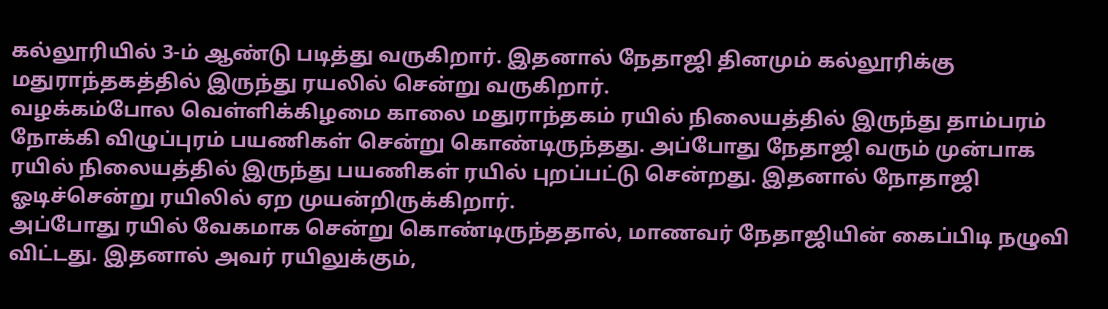கல்லூரியில் 3-ம் ஆண்டு படித்து வருகிறார். இதனால் நேதாஜி தினமும் கல்லூரிக்கு மதுராந்தகத்தில் இருந்து ரயலில் சென்று வருகிறார்.
வழக்கம்போல வெள்ளிக்கிழமை காலை மதுராந்தகம் ரயில் நிலையத்தில் இருந்து தாம்பரம் நோக்கி விழுப்புரம் பயணிகள் சென்று கொண்டிருந்தது. அப்போது நேதாஜி வரும் முன்பாக ரயில் நிலையத்தில் இருந்து பயணிகள் ரயில் புறப்பட்டு சென்றது. இதனால் நோதாஜி ஓடிச்சென்று ரயிலில் ஏற முயன்றிருக்கிறார்.
அப்போது ரயில் வேகமாக சென்று கொண்டிருந்ததால், மாணவர் நேதாஜியின் கைப்பிடி நழுவி விட்டது. இதனால் அவர் ரயிலுக்கும்,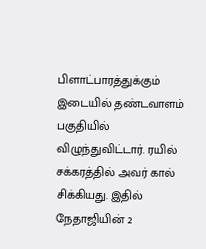பிளாட்பாரத்துக்கும் இடையில் தண்டவாளம் பகுதியில் விழுந்துவிட்டார். ரயில் சக்கரத்தில் அவர் கால் சிக்கியது. இதில் நேதாஜியின் 2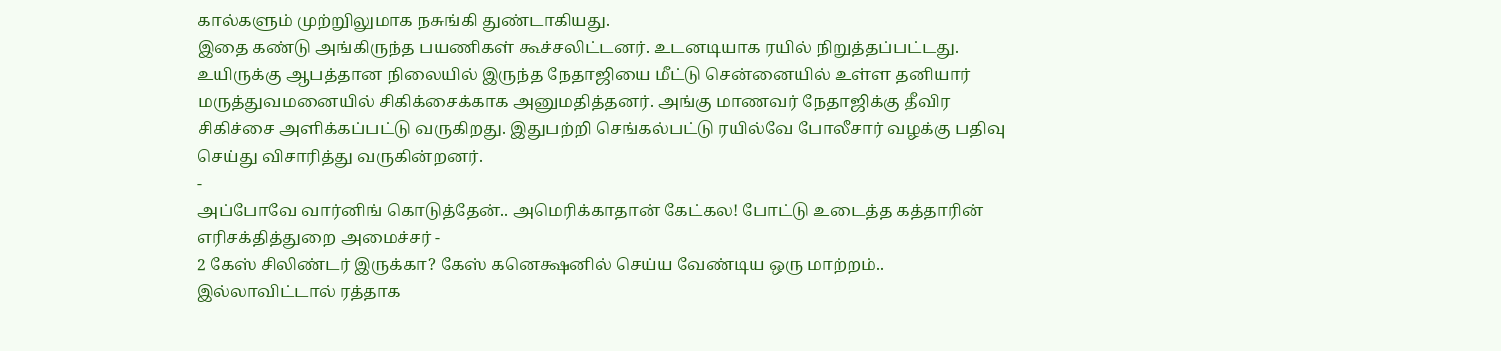கால்களும் முற்றுிலுமாக நசுங்கி துண்டாகியது.
இதை கண்டு அங்கிருந்த பயணிகள் கூச்சலிட்டனர். உடனடியாக ரயில் நிறுத்தப்பட்டது. உயிருக்கு ஆபத்தான நிலையில் இருந்த நேதாஜியை மீட்டு சென்னையில் உள்ள தனியார் மருத்துவமனையில் சிகிக்சைக்காக அனுமதித்தனர். அங்கு மாணவர் நேதாஜிக்கு தீவிர சிகிச்சை அளிக்கப்பட்டு வருகிறது. இதுபற்றி செங்கல்பட்டு ரயில்வே போலீசார் வழக்கு பதிவு செய்து விசாரித்து வருகின்றனர்.
-
அப்போவே வார்னிங் கொடுத்தேன்.. அமெரிக்காதான் கேட்கல! போட்டு உடைத்த கத்தாரின் எரிசக்தித்துறை அமைச்சர் -
2 கேஸ் சிலிண்டர் இருக்கா? கேஸ் கனெக்ஷனில் செய்ய வேண்டிய ஒரு மாற்றம்.. இல்லாவிட்டால் ரத்தாக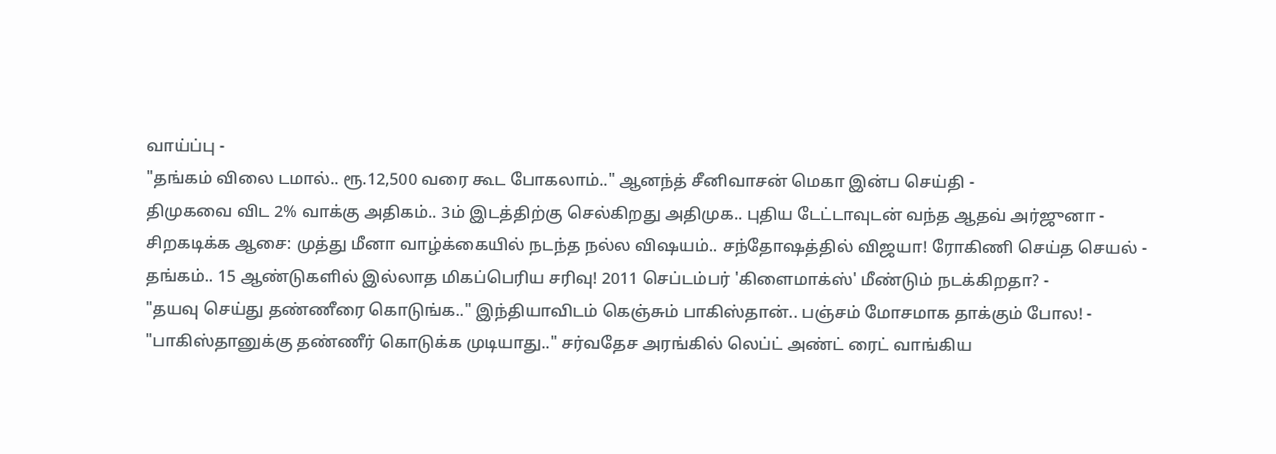வாய்ப்பு -
"தங்கம் விலை டமால்.. ரூ.12,500 வரை கூட போகலாம்.." ஆனந்த் சீனிவாசன் மெகா இன்ப செய்தி -
திமுகவை விட 2% வாக்கு அதிகம்.. 3ம் இடத்திற்கு செல்கிறது அதிமுக.. புதிய டேட்டாவுடன் வந்த ஆதவ் அர்ஜுனா -
சிறகடிக்க ஆசை: முத்து மீனா வாழ்க்கையில் நடந்த நல்ல விஷயம்.. சந்தோஷத்தில் விஜயா! ரோகிணி செய்த செயல் -
தங்கம்.. 15 ஆண்டுகளில் இல்லாத மிகப்பெரிய சரிவு! 2011 செப்டம்பர் 'கிளைமாக்ஸ்' மீண்டும் நடக்கிறதா? -
"தயவு செய்து தண்ணீரை கொடுங்க.." இந்தியாவிடம் கெஞ்சும் பாகிஸ்தான்.. பஞ்சம் மோசமாக தாக்கும் போல! -
"பாகிஸ்தானுக்கு தண்ணீர் கொடுக்க முடியாது.." சர்வதேச அரங்கில் லெப்ட் அண்ட் ரைட் வாங்கிய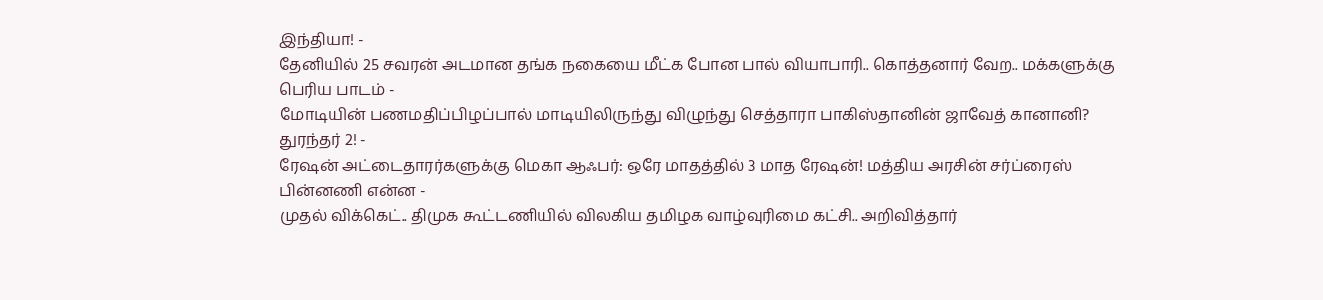இந்தியா! -
தேனியில் 25 சவரன் அடமான தங்க நகையை மீட்க போன பால் வியாபாரி.. கொத்தனார் வேற.. மக்களுக்கு பெரிய பாடம் -
மோடியின் பணமதிப்பிழப்பால் மாடியிலிருந்து விழுந்து செத்தாரா பாகிஸ்தானின் ஜாவேத் கானானி? துரந்தர் 2! -
ரேஷன் அட்டைதாரர்களுக்கு மெகா ஆஃபர்: ஒரே மாதத்தில் 3 மாத ரேஷன்! மத்திய அரசின் சர்ப்ரைஸ் பின்னணி என்ன -
முதல் விக்கெட்.. திமுக கூட்டணியில் விலகிய தமிழக வாழ்வுரிமை கட்சி.. அறிவித்தார்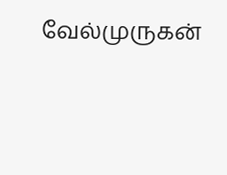வேல்முருகன்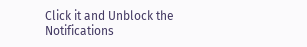Click it and Unblock the Notifications